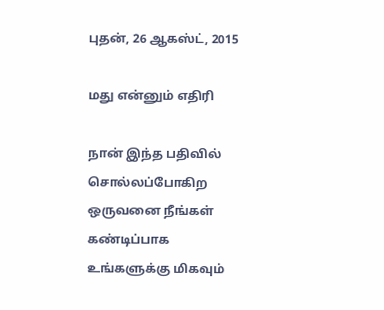புதன், 26 ஆகஸ்ட், 2015

மது என்னும் எதிரி

நான் இந்த பதிவில் சொல்லப்போகிற ஒருவனை நீங்கள் கண்டிப்பாக உங்களுக்கு மிகவும்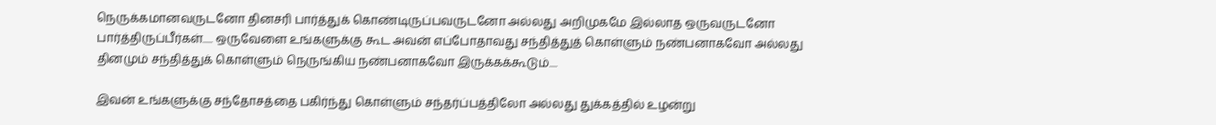நெருக்கமானவருடனோ தினசரி பார்த்துக் கொண்டிருப்பவருடனோ அல்லது அறிமுகமே இல்லாத ஒருவருடனோ பார்த்திருப்பீர்கள்..... ஒருவேளை உங்களுக்கு கூட அவன் எப்போதாவது சந்தித்துத் கொள்ளும் நண்பனாகவோ அல்லது தினமும் சந்தித்துக் கொள்ளும் நெருங்கிய நண்பனாகவோ இருக்கக்கூடும்....

இவன் உங்களுக்கு சந்தோசத்தை பகிர்ந்து கொள்ளும் சந்தர்ப்பத்திலோ அல்லது துக்கத்தில் உழன்று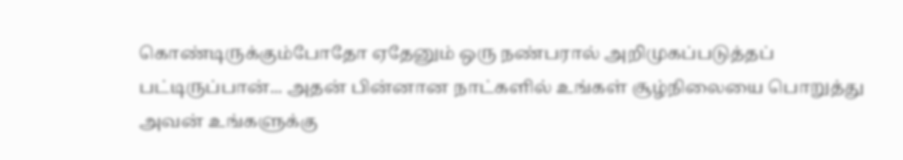கொண்டிருக்கும்போதோ ஏதேனும் ஒரு நண்பரால் அறிமுகப்படுத்தப் பட்டிருப்பான்... அதன் பின்னான நாட்களில் உங்கள் சூழ்நிலையை பொறுத்து அவன் உங்களுக்கு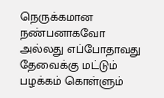நெருக்கமான நண்பனாகவோ அல்லது எப்போதாவது தேவைக்கு மட்டும் பழக்கம் கொள்ளும்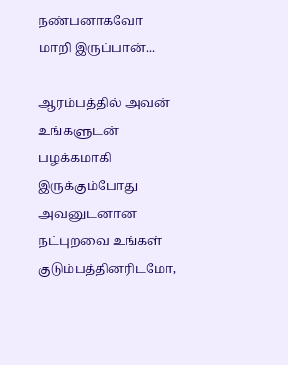நண்பனாகவோ மாறி இருப்பான்...

ஆரம்பத்தில் அவன் உங்களுடன் பழக்கமாகி இருக்கும்போது அவனுடனான நட்புறவை உங்கள் குடும்பத்தினரிடமோ,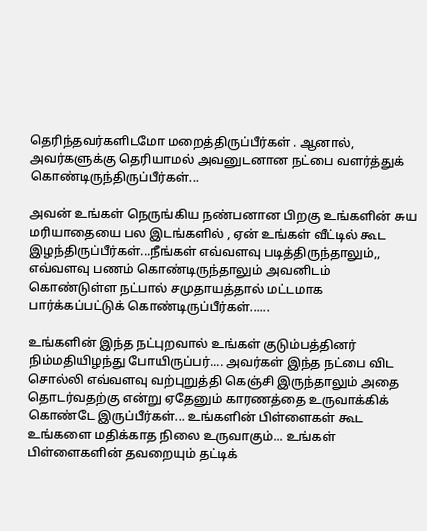தெரிந்தவர்களிடமோ மறைத்திருப்பீர்கள் . ஆனால், அவர்களுக்கு தெரியாமல் அவனுடனான நட்பை வளர்த்துக் கொண்டிருந்திருப்பீர்கள்...

அவன் உங்கள் நெருங்கிய நண்பனான பிறகு உங்களின் சுய மரியாதையை பல இடங்களில் , ஏன் உங்கள் வீட்டில் கூட இழந்திருப்பீர்கள்...நீங்கள் எவ்வளவு படித்திருந்தாலும்,, எவ்வளவு பணம் கொண்டிருந்தாலும் அவனிடம் கொண்டுள்ள நட்பால் சமுதாயத்தால் மட்டமாக பார்க்கப்பட்டுக் கொண்டிருப்பீர்கள்......

உங்களின் இந்த நட்புறவால் உங்கள் குடும்பத்தினர் நிம்மதியிழந்து போயிருப்பர்.... அவர்கள் இந்த நட்பை விட சொல்லி எவ்வளவு வற்புறுத்தி கெஞ்சி இருந்தாலும் அதை தொடர்வதற்கு என்று ஏதேனும் காரணத்தை உருவாக்கிக் கொண்டே இருப்பீர்கள்... உங்களின் பிள்ளைகள் கூட உங்களை மதிக்காத நிலை உருவாகும்... உங்கள் பிள்ளைகளின் தவறையும் தட்டிக்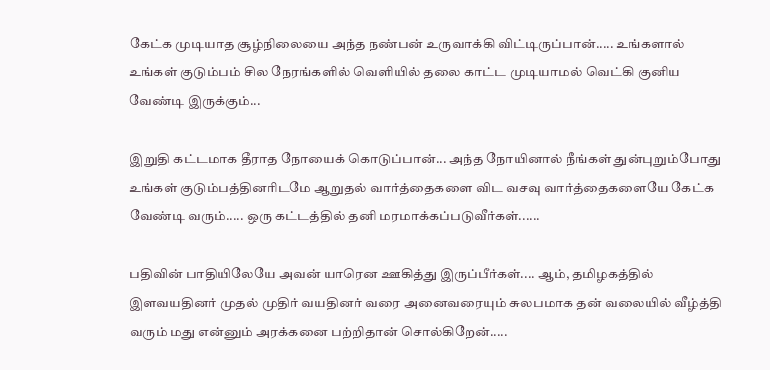கேட்க முடியாத சூழ்நிலையை அந்த நண்பன் உருவாக்கி விட்டிருப்பான்..... உங்களால் உங்கள் குடும்பம் சில நேரங்களில் வெளியில் தலை காட்ட முடியாமல் வெட்கி குனிய வேண்டி இருக்கும்...

இறுதி கட்டமாக தீராத நோயைக் கொடுப்பான்... அந்த நோயினால் நீங்கள் துன்புறும்போது உங்கள் குடும்பத்தினரிடமே ஆறுதல் வார்த்தைகளை விட வசவு வார்த்தைகளையே கேட்க வேண்டி வரும்..... ஒரு கட்டத்தில் தனி மரமாக்கப்படுவீர்கள்......

பதிவின் பாதியிலேயே அவன் யாரென ஊகித்து இருப்பீர்கள்.... ஆம், தமிழகத்தில் இளவயதினர் முதல் முதிர் வயதினர் வரை அனைவரையும் சுலபமாக தன் வலையில் வீழ்த்தி வரும் மது என்னும் அரக்கனை பற்றிதான் சொல்கிறேன்.....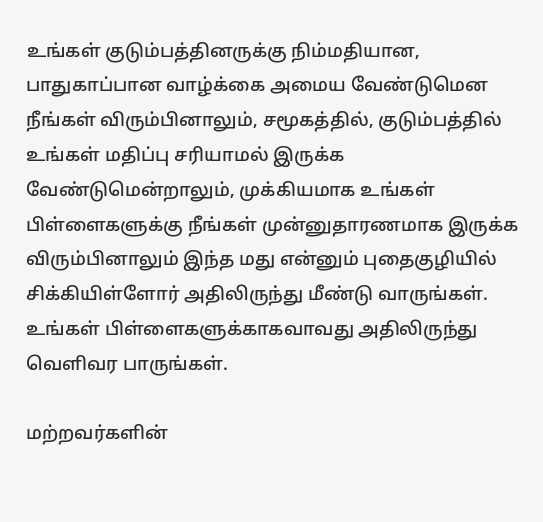உங்கள் குடும்பத்தினருக்கு நிம்மதியான, பாதுகாப்பான வாழ்க்கை அமைய வேண்டுமென நீங்கள் விரும்பினாலும், சமூகத்தில், குடும்பத்தில் உங்கள் மதிப்பு சரியாமல் இருக்க வேண்டுமென்றாலும், முக்கியமாக உங்கள் பிள்ளைகளுக்கு நீங்கள் முன்னுதாரணமாக இருக்க விரும்பினாலும் இந்த மது என்னும் புதைகுழியில் சிக்கியிள்ளோர் அதிலிருந்து மீண்டு வாருங்கள். உங்கள் பிள்ளைகளுக்காகவாவது அதிலிருந்து வெளிவர பாருங்கள்.

மற்றவர்களின்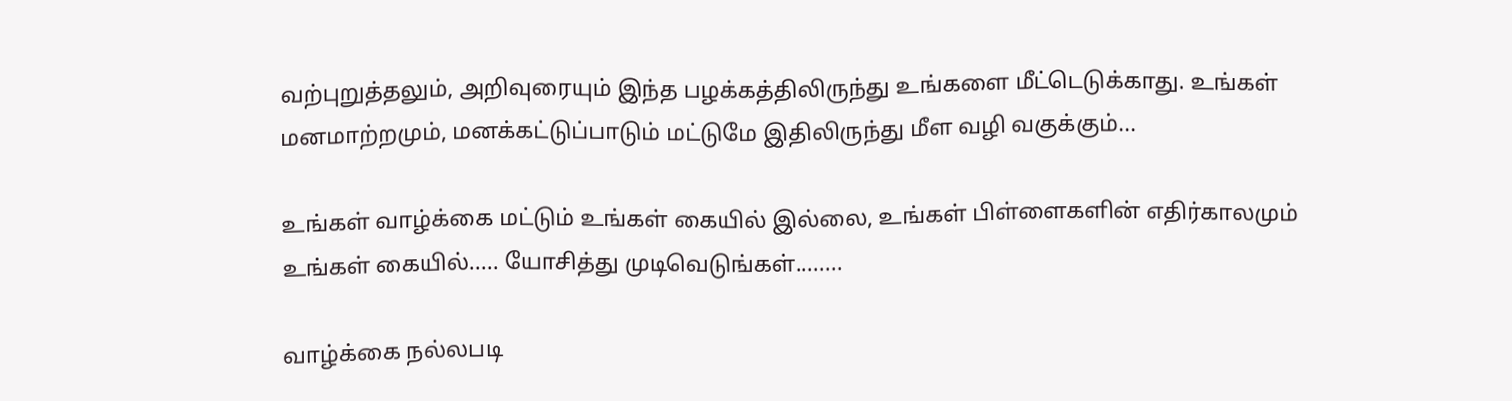வற்புறுத்தலும், அறிவுரையும் இந்த பழக்கத்திலிருந்து உங்களை மீட்டெடுக்காது. உங்கள் மனமாற்றமும், மனக்கட்டுப்பாடும் மட்டுமே இதிலிருந்து மீள வழி வகுக்கும்...

உங்கள் வாழ்க்கை மட்டும் உங்கள் கையில் இல்லை, உங்கள் பிள்ளைகளின் எதிர்காலமும் உங்கள் கையில்..... யோசித்து முடிவெடுங்கள்........

வாழ்க்கை நல்லபடி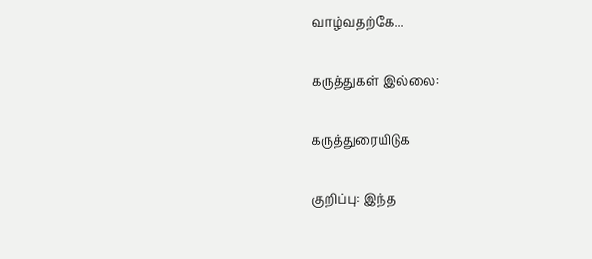வாழ்வதற்கே...

கருத்துகள் இல்லை:

கருத்துரையிடுக

குறிப்பு: இந்த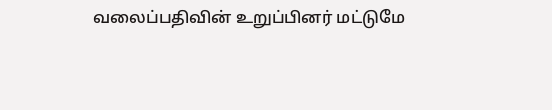வலைப்பதிவின் உறுப்பினர் மட்டுமே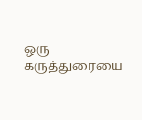ஒரு கருத்துரையை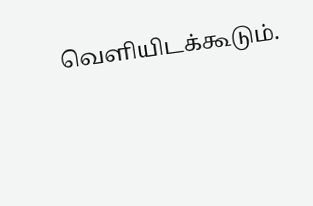வெளியிடக்கூடும்.